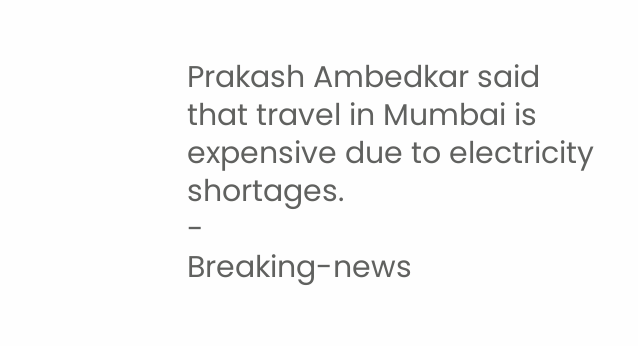Prakash Ambedkar said that travel in Mumbai is expensive due to electricity shortages.
-
Breaking-news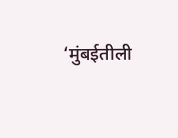‘मुंबईतीली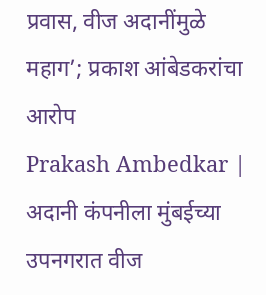प्रवास, वीज अदानींमुळे महाग’; प्रकाश आंबेडकरांचा आरोप
Prakash Ambedkar | अदानी कंपनीला मुंबईच्या उपनगरात वीज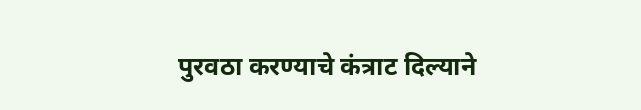पुरवठा करण्याचे कंत्राट दिल्याने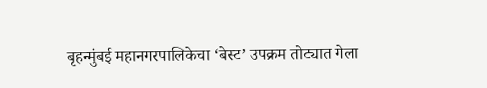बृहन्मुंबई महानगरपालिकेचा ‘बेस्ट’ उपक्रम तोट्यात गेला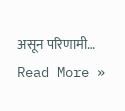असून परिणामी…
Read More »